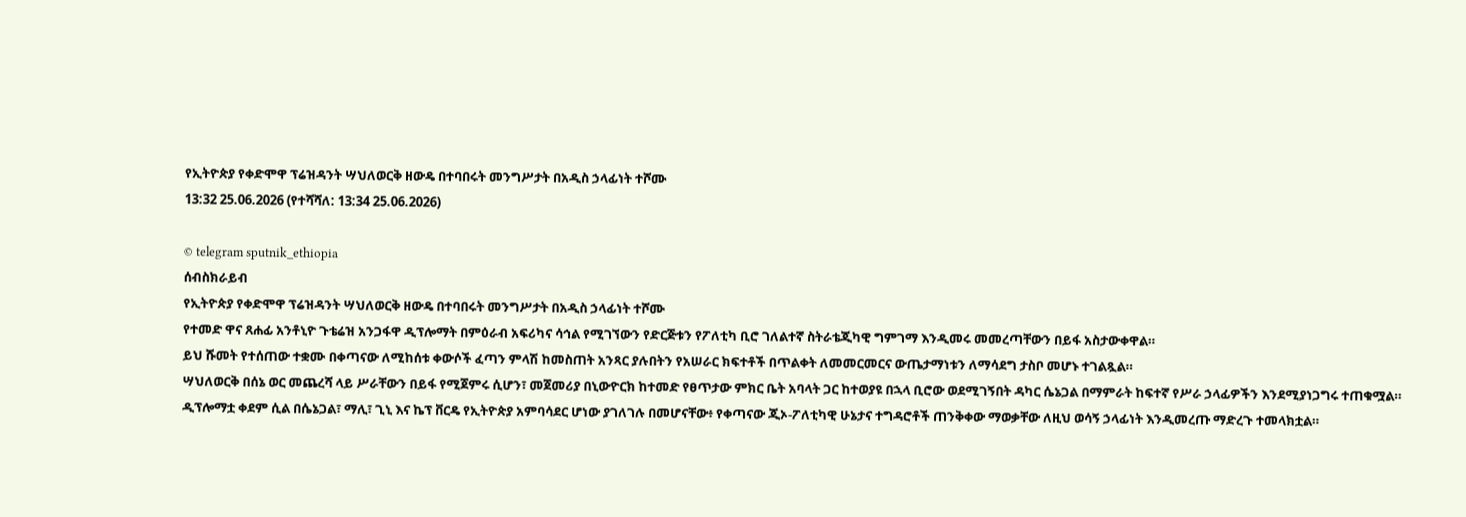የኢትዮጵያ የቀድሞዋ ፕሬዝዳንት ሣህለወርቅ ዘውዴ በተባበሩት መንግሥታት በአዲስ ኃላፊነት ተሾሙ
13:32 25.06.2026 (የተሻሻለ: 13:34 25.06.2026)

© telegram sputnik_ethiopia
ሰብስክራይብ
የኢትዮጵያ የቀድሞዋ ፕሬዝዳንት ሣህለወርቅ ዘውዴ በተባበሩት መንግሥታት በአዲስ ኃላፊነት ተሾሙ
የተመድ ዋና ጸሐፊ አንቶኒዮ ጉቴሬዝ አንጋፋዋ ዲፕሎማት በምዕራብ አፍሪካና ሳኅል የሚገኘውን የድርጅቱን የፖለቲካ ቢሮ ገለልተኛ ስትራቴጂካዊ ግምገማ እንዲመሩ መመረጣቸውን በይፋ አስታውቀዋል።
ይህ ሹመት የተሰጠው ተቋሙ በቀጣናው ለሚከሰቱ ቀውሶች ፈጣን ምላሽ ከመስጠት አንጻር ያሉበትን የአሠራር ክፍተቶች በጥልቀት ለመመርመርና ውጤታማነቱን ለማሳደግ ታስቦ መሆኑ ተገልጿል።
ሣህለወርቅ በሰኔ ወር መጨረሻ ላይ ሥራቸውን በይፋ የሚጀምሩ ሲሆን፣ መጀመሪያ በኒውዮርክ ከተመድ የፀጥታው ምክር ቤት አባላት ጋር ከተወያዩ በኋላ ቢሮው ወደሚገኝበት ዳካር ሴኔጋል በማምራት ከፍተኛ የሥራ ኃላፊዎችን እንደሚያነጋግሩ ተጠቁሟል።
ዲፕሎማቷ ቀደም ሲል በሴኔጋል፣ ማሊ፣ ጊኒ እና ኬፕ ቨርዴ የኢትዮጵያ አምባሳደር ሆነው ያገለገሉ በመሆናቸው፥ የቀጣናው ጂኦ-ፖለቲካዊ ሁኔታና ተግዳሮቶች ጠንቅቀው ማወቃቸው ለዚህ ወሳኝ ኃላፊነት እንዲመረጡ ማድረጉ ተመላክቷል።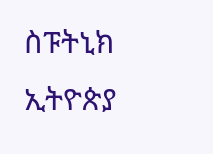ስፑትኒክ ኢትዮጵያ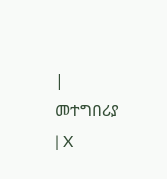| መተግበሪያ | X